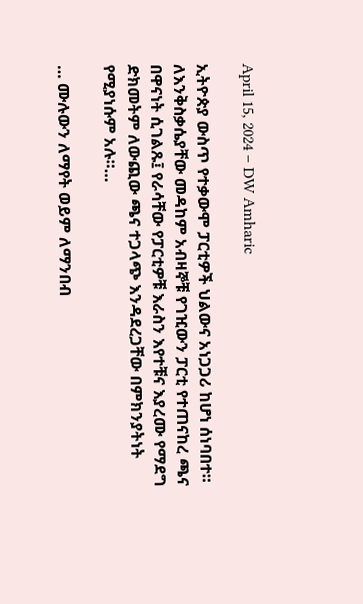April 15, 2024 – DW Amharic

ኢትዮጵያ ውስጥ የተቃውሞ ፓርቲዎች ህልውና አነጋጋሪ ከሆነ ሰነባበተ። ለእንቅስቃሴያቸው መዳከም አብዛኞቹ የገዢውን ፓርቲ የተጠናከረ ጫና በዋናነት ሲገልጹ፤ የራሳቸው የፓርቲዎቹ እራስን እየተቹና እያረሙ የማደግ ድክመትም ለውጪው ጫና ተጋላጭ እንዳደረጋቸው በምክንያትነት የሚያነሱም አሉ።…

… ሙሉውን ለማየት ወይም ለማንበብ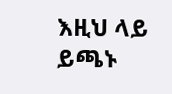እዚህ ላይ ይጫኑ